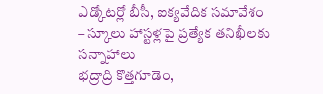ఎడ్కోటర్లో బీసీ, ఐక్యవేదిక సమావేశం – స్కూలు హాస్టళ్లపై ప్రత్యేక తనిఖీలకు సన్నాహాలు
భద్రాద్రి కొత్తగూడెం,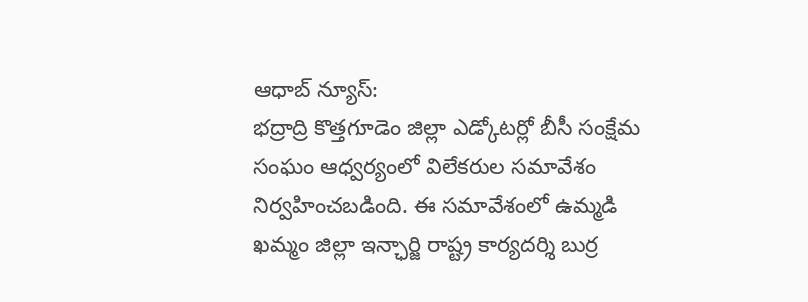ఆధాబ్ న్యూస్:
భద్రాద్రి కొత్తగూడెం జిల్లా ఎడ్కోటర్లో బీసీ సంక్షేమ సంఘం ఆధ్వర్యంలో విలేకరుల సమావేశం నిర్వహించబడింది. ఈ సమావేశంలో ఉమ్మడి ఖమ్మం జిల్లా ఇన్ఛార్జి రాష్ట్ర కార్యదర్శి బుర్ర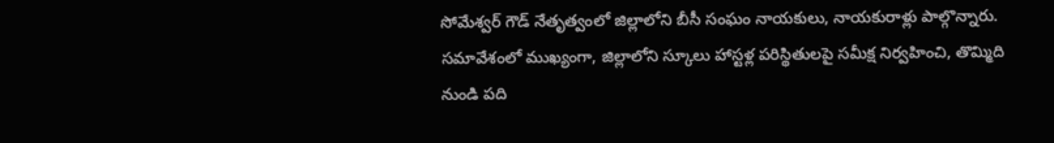సోమేశ్వర్ గౌడ్ నేతృత్వంలో జిల్లాలోని బీసీ సంఘం నాయకులు, నాయకురాళ్లు పాల్గొన్నారు.
సమావేశంలో ముఖ్యంగా, జిల్లాలోని స్కూలు హాస్టళ్ల పరిస్థితులపై సమీక్ష నిర్వహించి, తొమ్మిది నుండి పది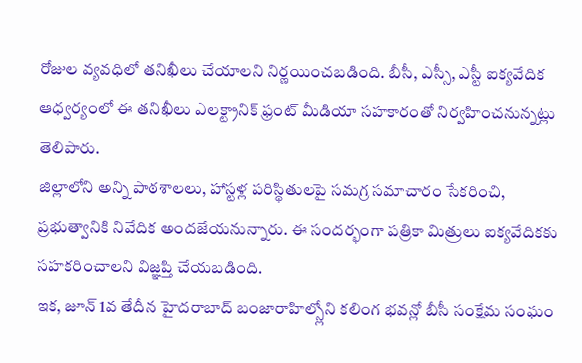రోజుల వ్యవధిలో తనిఖీలు చేయాలని నిర్ణయించబడింది. బీసీ, ఎస్సీ, ఎస్టీ ఐక్యవేదిక ఆధ్వర్యంలో ఈ తనిఖీలు ఎలక్ట్రానిక్ ఫ్రంట్ మీడియా సహకారంతో నిర్వహించనున్నట్లు తెలిపారు.
జిల్లాలోని అన్ని పాఠశాలలు, హాస్టళ్ల పరిస్థితులపై సమగ్ర సమాచారం సేకరించి, ప్రభుత్వానికి నివేదిక అందజేయనున్నారు. ఈ సందర్భంగా పత్రికా మిత్రులు ఐక్యవేదికకు సహకరించాలని విజ్ఞప్తి చేయబడింది.
ఇక, జూన్ 1వ తేదీన హైదరాబాద్ బంజారాహిల్స్లోని కలింగ భవన్లో బీసీ సంక్షేమ సంఘం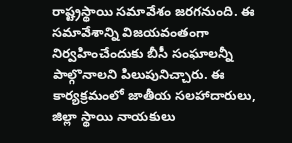రాష్ట్రస్థాయి సమావేశం జరగనుంది. ఈ సమావేశాన్ని విజయవంతంగా నిర్వహించేందుకు బీసీ సంఘాలన్నీ పాల్గొనాలని పిలుపునిచ్చారు. ఈ కార్యక్రమంలో జాతీయ సలహాదారులు, జిల్లా స్థాయి నాయకులు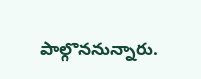పాల్గొననున్నారు.